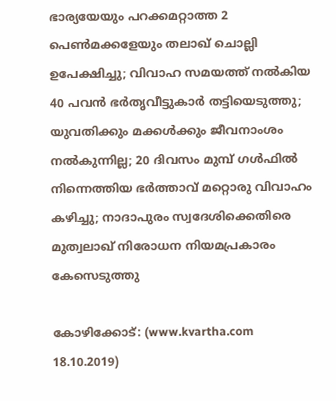ഭാര്യയേയും പറക്കമറ്റാത്ത 2 പെണ്‍മക്കളേയും തലാഖ് ചൊല്ലി ഉപേക്ഷിച്ചു; വിവാഹ സമയത്ത് നല്‍കിയ 40 പവന്‍ ഭര്‍തൃവീട്ടുകാര്‍ തട്ടിയെടുത്തു; യുവതിക്കും മക്കള്‍ക്കും ജീവനാംശം നല്‍കുന്നില്ല; 20 ദിവസം മുമ്പ് ഗള്‍ഫില്‍ നിന്നെത്തിയ ഭര്‍ത്താവ് മറ്റൊരു വിവാഹം കഴിച്ചു; നാദാപുരം സ്വദേശിക്കെതിരെ മുത്വലാഖ് നിരോധന നിയമപ്രകാരം കേസെടുത്തു

കോഴിക്കോട്: (www.kvartha.com 18.10.2019)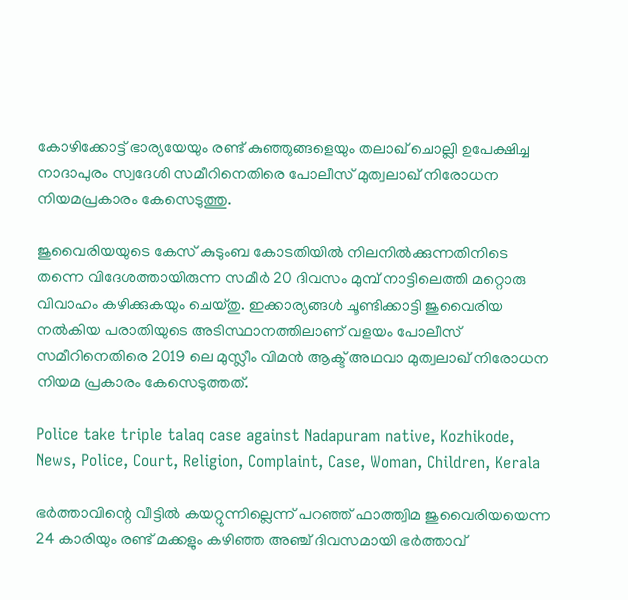കോഴിക്കോട്ട് ഭാര്യയേയും രണ്ട് കുഞ്ഞുങ്ങളെയും തലാഖ് ചൊല്ലി ഉപേക്ഷിച്ച നാദാപുരം സ്വദേശി സമീറിനെതിരെ പോലീസ് മുത്വലാഖ് നിരോധന നിയമപ്രകാരം കേസെടുത്തു.

ജുവൈരിയയുടെ കേസ് കുടുംബ കോടതിയില്‍ നിലനില്‍ക്കുന്നതിനിടെ തന്നെ വിദേശത്തായിരുന്ന സമീര്‍ 20 ദിവസം മുമ്പ് നാട്ടിലെത്തി മറ്റൊരു വിവാഹം കഴിക്കുകയും ചെയ്തു. ഇക്കാര്യങ്ങള്‍ ചൂണ്ടിക്കാട്ടി ജുവൈരിയ നല്‍കിയ പരാതിയുടെ അടിസ്ഥാനത്തിലാണ് വളയം പോലീസ് സമീറിനെതിരെ 2019 ലെ മുസ്ലീം വിമന്‍ ആക്ട് അഥവാ മുത്വലാഖ് നിരോധന നിയമ പ്രകാരം കേസെടുത്തത്.

Police take triple talaq case against Nadapuram native, Kozhikode, News, Police, Court, Religion, Complaint, Case, Woman, Children, Kerala

ഭര്‍ത്താവിന്റെ വീട്ടില്‍ കയറ്റുന്നില്ലെന്ന് പറഞ്ഞ് ഫാത്ത്വിമ ജുവൈരിയയെന്ന 24 കാരിയും രണ്ട് മക്കളും കഴിഞ്ഞ അഞ്ച് ദിവസമായി ഭര്‍ത്താവ്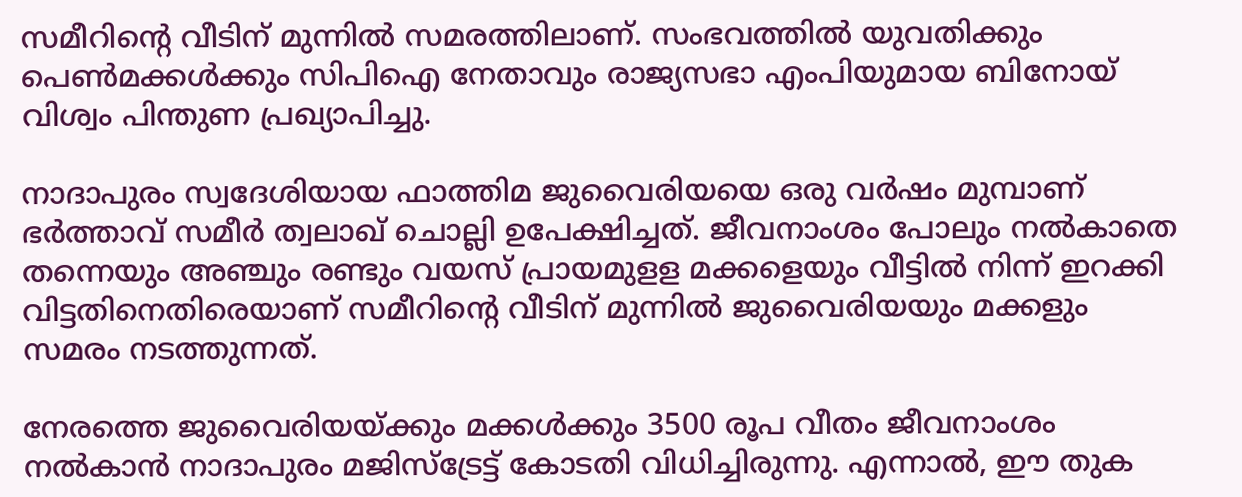സമീറിന്റെ വീടിന് മുന്നില്‍ സമരത്തിലാണ്. സംഭവത്തില്‍ യുവതിക്കും പെണ്‍മക്കള്‍ക്കും സിപിഐ നേതാവും രാജ്യസഭാ എംപിയുമായ ബിനോയ് വിശ്വം പിന്തുണ പ്രഖ്യാപിച്ചു.

നാദാപുരം സ്വദേശിയായ ഫാത്തിമ ജുവൈരിയയെ ഒരു വര്‍ഷം മുമ്പാണ് ഭര്‍ത്താവ് സമീര്‍ ത്വലാഖ് ചൊല്ലി ഉപേക്ഷിച്ചത്. ജീവനാംശം പോലും നല്‍കാതെ തന്നെയും അഞ്ചും രണ്ടും വയസ് പ്രായമുളള മക്കളെയും വീട്ടില്‍ നിന്ന് ഇറക്കി വിട്ടതിനെതിരെയാണ് സമീറിന്റെ വീടിന് മുന്നില്‍ ജുവൈരിയയും മക്കളും സമരം നടത്തുന്നത്.

നേരത്തെ ജുവൈരിയയ്ക്കും മക്കള്‍ക്കും 3500 രൂപ വീതം ജീവനാംശം നല്‍കാന്‍ നാദാപുരം മജിസ്‌ട്രേട്ട് കോടതി വിധിച്ചിരുന്നു. എന്നാല്‍, ഈ തുക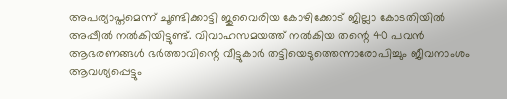അപര്യാപ്തമെന്ന് ചൂണ്ടിക്കാട്ടി ജുവൈരിയ കോഴിക്കോട് ജില്ലാ കോടതിയില്‍ അപ്പീല്‍ നല്‍കിയിട്ടുണ്ട്. വിവാഹസമയത്ത് നല്‍കിയ തന്റെ 40 പവന്‍ ആഭരണങ്ങള്‍ ഭര്‍ത്താവിന്റെ വീട്ടുകാര്‍ തട്ടിയെടുത്തെന്നാരോപിച്ചും ജീവനാംശം ആവശ്യപ്പെട്ടും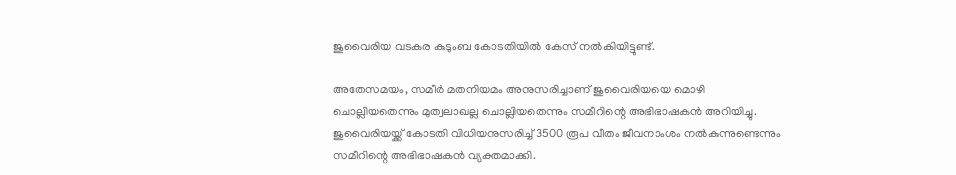ജുവൈരിയ വടകര കുടുംബ കോടതിയില്‍ കേസ് നല്‍കിയിട്ടുണ്ട്.

അതേസമയം, സമീര്‍ മതനിയമം അനുസരിച്ചാണ് ജുവൈരിയയെ മൊഴി ചൊല്ലിയതെന്നും മുത്വലാഖല്ല ചൊല്ലിയതെന്നും സമീറിന്റെ അഭിഭാഷകന്‍ അറിയിച്ചു. ജുവൈരിയയ്ക്ക് കോടതി വിധിയനുസരിച്ച് 3500 രൂപ വീതം ജീവനാംശം നല്‍കുന്നുണ്ടെന്നും സമീറിന്റെ അഭിഭാഷകന്‍ വ്യക്തമാക്കി.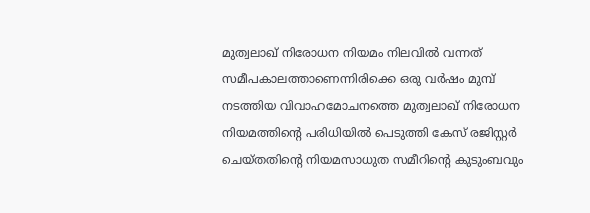മുത്വലാഖ് നിരോധന നിയമം നിലവില്‍ വന്നത് സമീപകാലത്താണെന്നിരിക്കെ ഒരു വര്‍ഷം മുമ്പ് നടത്തിയ വിവാഹമോചനത്തെ മുത്വലാഖ് നിരോധന നിയമത്തിന്റെ പരിധിയില്‍ പെടുത്തി കേസ് രജിസ്റ്റര്‍ ചെയ്തതിന്റെ നിയമസാധുത സമീറിന്റെ കുടുംബവും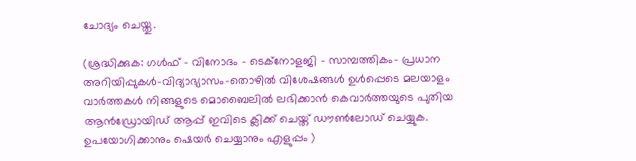ചോദ്യം ചെയ്തു.

(ശ്രദ്ധിക്കുക: ഗൾഫ് - വിനോദം - ടെക്നോളജി - സാമ്പത്തികം- പ്രധാന അറിയിപ്പുകൾ-വിദ്യാഭ്യാസം-തൊഴിൽ വിശേഷങ്ങൾ ഉൾപ്പെടെ മലയാളം വാർത്തകൾ നിങ്ങളുടെ മൊബൈലിൽ ലഭിക്കാൻ കെവാർത്തയുടെ പുതിയ ആൻഡ്രോയിഡ് ആപ്പ് ഇവിടെ ക്ലിക്ക് ചെയ്ത് ഡൗൺലോഡ് ചെയ്യുക. ഉപയോഗിക്കാനും ഷെയർ ചെയ്യാനും എളുപ്പം )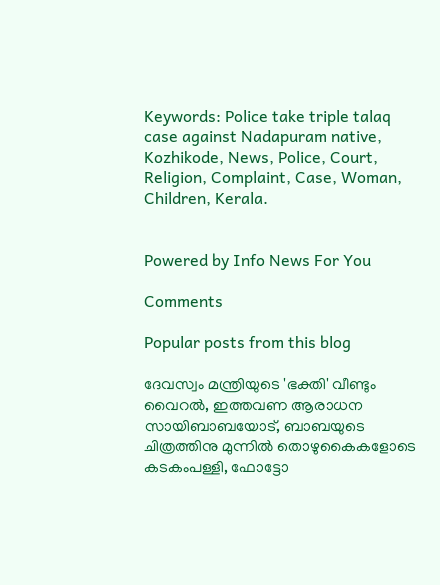Keywords: Police take triple talaq case against Nadapuram native, Kozhikode, News, Police, Court, Religion, Complaint, Case, Woman, Children, Kerala.


Powered by Info News For You

Comments

Popular posts from this blog

ദേവസ്വം മന്ത്രിയുടെ 'ഭക്തി' വീണ്ടും വൈറല്‍, ഇത്തവണ ആരാധന സായിബാബയോട്, ബാബയുടെ ചിത്രത്തിനു മുന്നില്‍ തൊഴുകൈകളോടെ കടകംപള്ളി, ഫോട്ടോ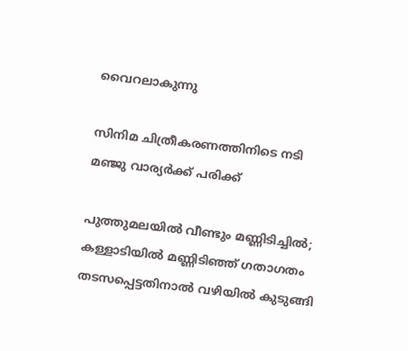വൈറലാകുന്നു

സിനിമ ചിത്രീകരണത്തിനിടെ നടി മഞ്ജു വാര്യര്‍ക്ക് പരിക്ക്

പുത്തുമലയില്‍ വീണ്ടും മണ്ണിടിച്ചില്‍; കള്ളാടിയില്‍ മണ്ണിടിഞ്ഞ് ഗതാഗതം തടസപ്പെട്ടതിനാല്‍ വഴിയില്‍ കുടുങ്ങി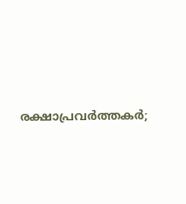രക്ഷാപ്രവര്‍ത്തകര്‍;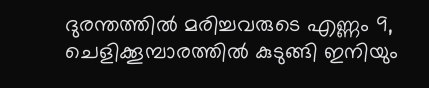ദുരന്തത്തില്‍ മരിച്ചവരുടെ എണ്ണം 9, ചെളിക്കൂമ്പാരത്തില്‍ കുടുങ്ങി ഇനിയും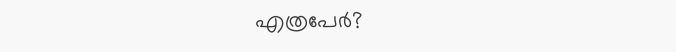എത്രപേര്‍?